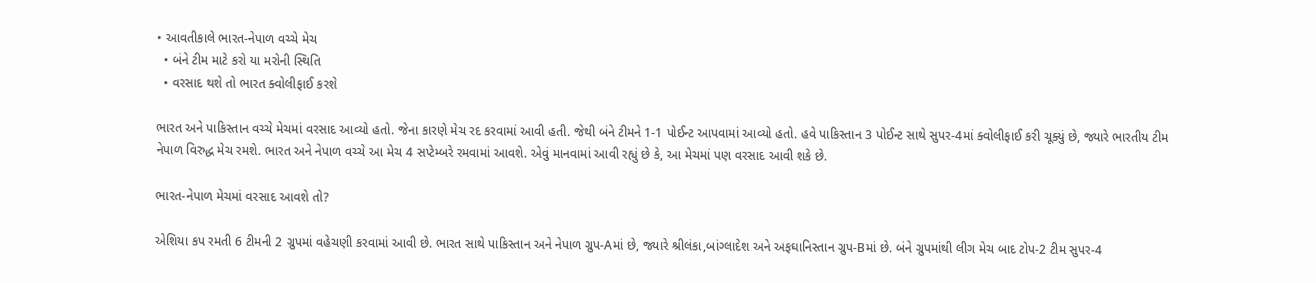• આવતીકાલે ભારત-નેપાળ વચ્ચે મેચ
  • બંને ટીમ માટે કરો યા મરોની સ્થિતિ
  • વરસાદ થશે તો ભારત ક્વોલીફાઈ કરશે

ભારત અને પાકિસ્તાન વચ્ચે મેચમાં વરસાદ આવ્યો હતો. જેના કારણે મેચ રદ કરવામાં આવી હતી. જેથી બંને ટીમને 1-1 પોઈન્ટ આપવામાં આવ્યો હતો. હવે પાકિસ્તાન 3 પોઈન્ટ સાથે સુપર-4માં ક્વોલીફાઈ કરી ચૂક્યું છે, જ્યારે ભારતીય ટીમ નેપાળ વિરુદ્ધ મેચ રમશે. ભારત અને નેપાળ વચ્ચે આ મેચ 4 સપ્ટેમ્બરે રમવામાં આવશે. એવું માનવામાં આવી રહ્યું છે કે, આ મેચમાં પણ વરસાદ આવી શકે છે.

ભારત-નેપાળ મેચમાં વરસાદ આવશે તો?

એશિયા કપ રમતી 6 ટીમની 2 ગ્રુપમાં વહેચણી કરવામાં આવી છે. ભારત સાથે પાકિસ્તાન અને નેપાળ ગ્રુપ-Aમાં છે, જ્યારે શ્રીલંકા,બાંગ્લાદેશ અને અફઘાનિસ્તાન ગ્રુપ-Bમાં છે. બંને ગ્રુપમાંથી લીગ મેચ બાદ ટોપ-2 ટીમ સુપર-4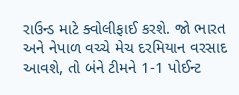રાઉન્ડ માટે ક્વોલીફાઈ કરશે. જો ભારત અને નેપાળ વચ્ચે મેચ દરમિયાન વરસાદ આવશે, તો બંને ટીમને 1-1 પોઈન્ટ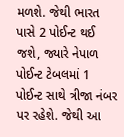મળશે. જેથી ભારત પાસે 2 પોઈન્ટ થઈ જશે, જ્યારે નેપાળ પોઈન્ટ ટેબલમાં 1 પોઈન્ટ સાથે ત્રીજા નંબર પર રહેશે. જેથી આ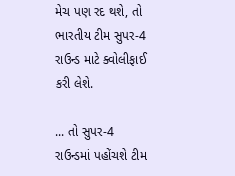મેચ પણ રદ થશે, તો ભારતીય ટીમ સુપર-4 રાઉન્ડ માટે ક્વોલીફાઈ કરી લેશે.

... તો સુપર-4 રાઉન્ડમાં પહોંચશે ટીમ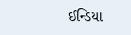ઈન્ડિયા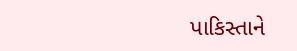પાકિસ્તાને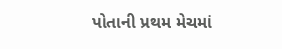પોતાની પ્રથમ મેચમાં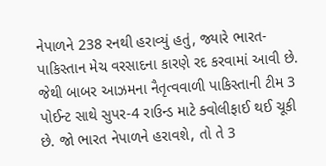નેપાળને 238 રનથી હરાવ્યું હતું, જ્યારે ભારત-પાકિસ્તાન મેચ વરસાદના કારણે રદ કરવામાં આવી છે. જેથી બાબર આઝમના નૈતૃત્વવાળી પાકિસ્તાની ટીમ 3 પોઈન્ટ સાથે સુપર-4 રાઉન્ડ માટે ક્વોલીફાઈ થઈ ચૂકી છે. જો ભારત નેપાળને હરાવશે, તો તે 3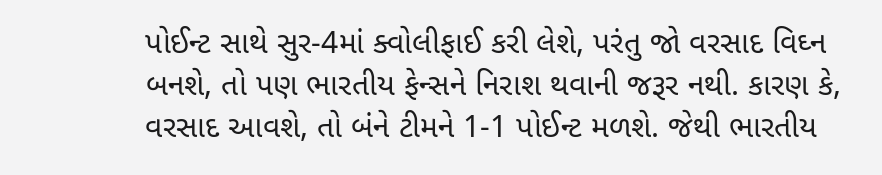પોઈન્ટ સાથે સુર-4માં ક્વોલીફાઈ કરી લેશે, પરંતુ જો વરસાદ વિઘ્ન બનશે, તો પણ ભારતીય ફેન્સને નિરાશ થવાની જરૂર નથી. કારણ કે, વરસાદ આવશે, તો બંને ટીમને 1-1 પોઈન્ટ મળશે. જેથી ભારતીય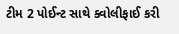ટીમ 2 પોઈન્ટ સાથે ક્વોલીફાઈ કરી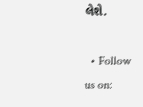લેશે.

  • Follow us on: